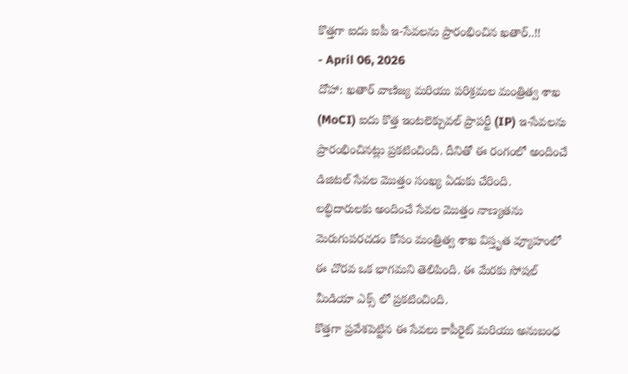కొత్తగా ఐదు ఐపీ ఇ-సేవలను ప్రారంభించిన ఖతార్..!!
- April 06, 2026
దోహా: ఖతార్ వాణిజ్య మరియు పరిశ్రమల మంత్రిత్వ శాఖ (MoCI) ఐదు కొత్త ఇంటలెక్చువల్ ప్రాపర్టీ (IP) ఇ-సేవలను ప్రారంభించినట్లు ప్రకటించింది. దీనితో ఈ రంగంలో అందించే డిజిటల్ సేవల మొత్తం సంఖ్య ఏడుకు చేరింది. లబ్ధిదారులకు అందించే సేవల మొత్తం నాణ్యతను మెరుగుపరచడం కోసం మంత్రిత్వ శాఖ విస్తృత వ్యూహంలో ఈ చొరవ ఒక భాగమని తెలిపింది. ఈ మేరకు సోషల్ మీడియా ఎక్స్ లో ప్రకటించింది.
కొత్తగా ప్రవేశపెట్టిన ఈ సేవలు కాపీరైట్ మరియు అనుబంధ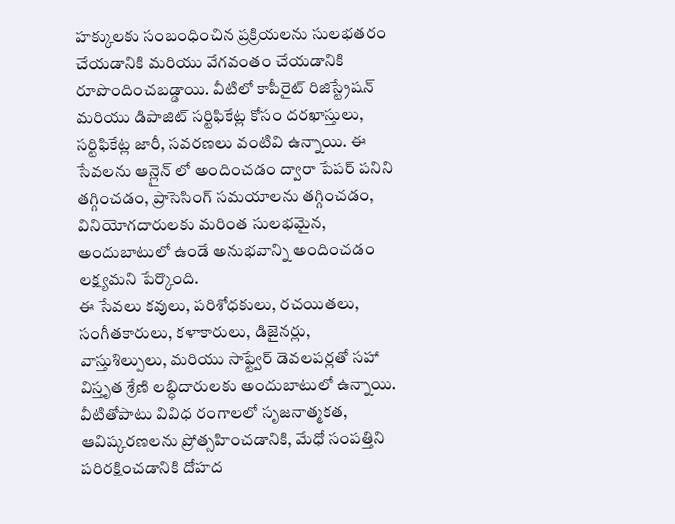హక్కులకు సంబంధించిన ప్రక్రియలను సులభతరం చేయడానికి మరియు వేగవంతం చేయడానికి రూపొందించబడ్డాయి. వీటిలో కాపీరైట్ రిజిస్ట్రేషన్ మరియు డిపాజిట్ సర్టిఫికేట్ల కోసం దరఖాస్తులు, సర్టిఫికేట్ల జారీ, సవరణలు వంటివి ఉన్నాయి. ఈ సేవలను ఆన్లైన్ లో అందించడం ద్వారా పేపర్ పనిని తగ్గించడం, ప్రాసెసింగ్ సమయాలను తగ్గించడం, వినియోగదారులకు మరింత సులభమైన, అందుబాటులో ఉండే అనుభవాన్ని అందించడం లక్ష్యమని పేర్కొంది.
ఈ సేవలు కవులు, పరిశోధకులు, రచయితలు, సంగీతకారులు, కళాకారులు, డిజైనర్లు, వాస్తుశిల్పులు, మరియు సాఫ్ట్వేర్ డెవలపర్లతో సహా విస్తృత శ్రేణి లబ్ధిదారులకు అందుబాటులో ఉన్నాయి. వీటితోపాటు వివిధ రంగాలలో సృజనాత్మకత, ఆవిష్కరణలను ప్రోత్సహించడానికి, మేధో సంపత్తిని పరిరక్షించడానికి దోహద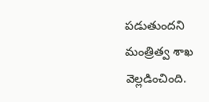పడుతుందని మంత్రిత్వ శాఖ వెల్లడించింది.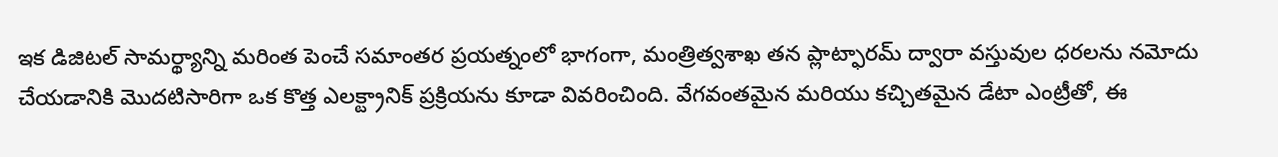ఇక డిజిటల్ సామర్థ్యాన్ని మరింత పెంచే సమాంతర ప్రయత్నంలో భాగంగా, మంత్రిత్వశాఖ తన ప్లాట్ఫారమ్ ద్వారా వస్తువుల ధరలను నమోదు చేయడానికి మొదటిసారిగా ఒక కొత్త ఎలక్ట్రానిక్ ప్రక్రియను కూడా వివరించింది. వేగవంతమైన మరియు కచ్చితమైన డేటా ఎంట్రీతో, ఈ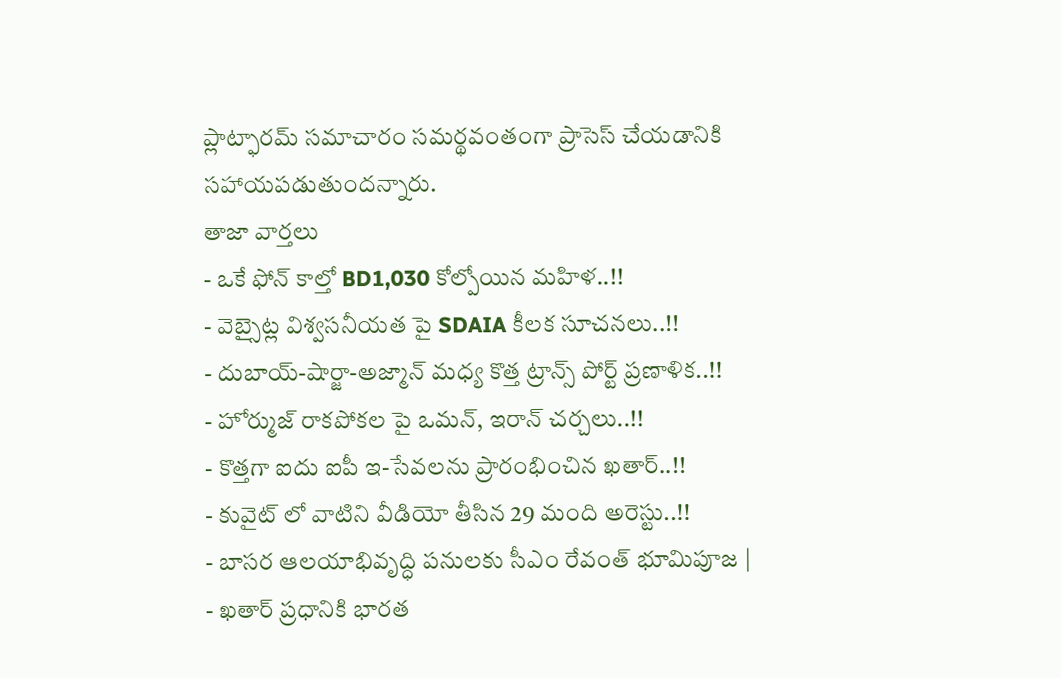ప్లాట్ఫారమ్ సమాచారం సమర్థవంతంగా ప్రాసెస్ చేయడానికి సహాయపడుతుందన్నారు.
తాజా వార్తలు
- ఒకే ఫోన్ కాల్తో BD1,030 కోల్పోయిన మహిళ..!!
- వెబ్సైట్ల విశ్వసనీయత పై SDAIA కీలక సూచనలు..!!
- దుబాయ్-షార్జా-అజ్మాన్ మధ్య కొత్త ట్రాన్స్ పోర్ట్ ప్రణాళిక..!!
- హోర్ముజ్ రాకపోకల పై ఒమన్, ఇరాన్ చర్చలు..!!
- కొత్తగా ఐదు ఐపీ ఇ-సేవలను ప్రారంభించిన ఖతార్..!!
- కువైట్ లో వాటిని వీడియో తీసిన 29 మంది అరెస్టు..!!
- బాసర ఆలయాభివృద్ధి పనులకు సీఎం రేవంత్ భూమిపూజ |
- ఖతార్ ప్రధానికి భారత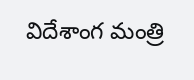విదేశాంగ మంత్రి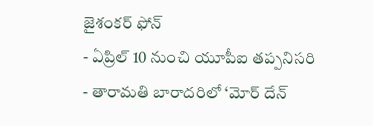జైశంకర్ ఫోన్
- ఏప్రిల్ 10 నుంచి యూపీఐ తప్పనిసరి
- తారామతి బారాదరిలో ‘మోర్ దేన్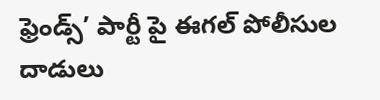ఫ్రెండ్స్’ పార్టీ పై ఈగల్ పోలీసుల దాడులు